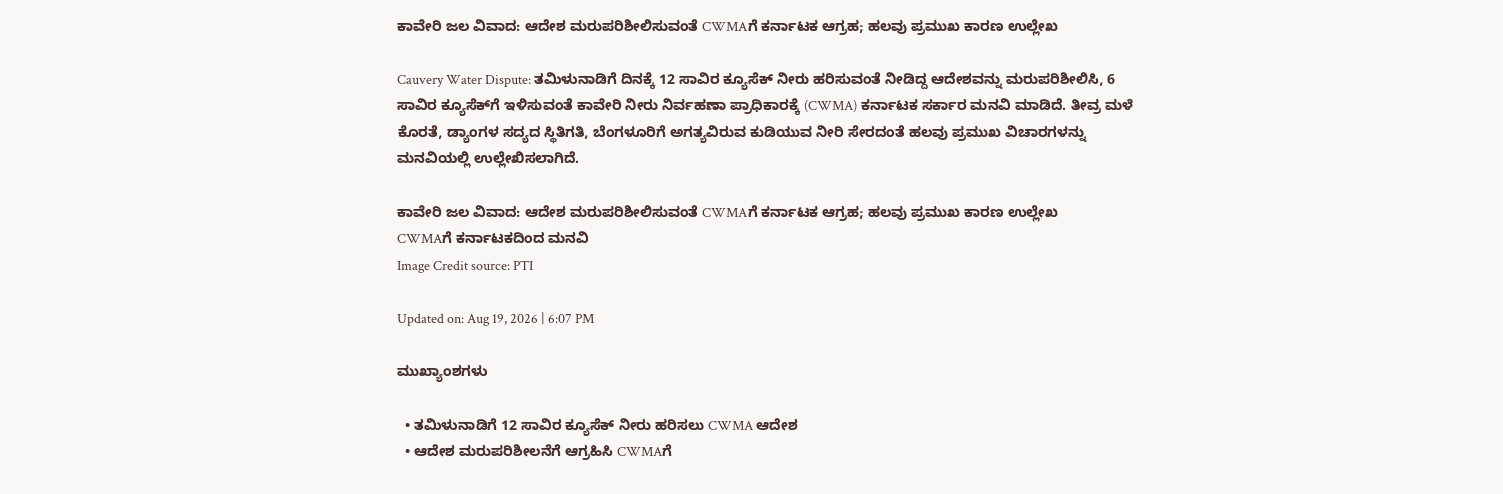ಕಾವೇರಿ ಜಲ ವಿವಾದ: ಆದೇಶ ಮರುಪರಿಶೀಲಿಸುವಂತೆ CWMAಗೆ ಕರ್ನಾಟಕ ಆಗ್ರಹ; ಹಲವು ಪ್ರಮುಖ ಕಾರಣ ಉಲ್ಲೇಖ

Cauvery Water Dispute: ತಮಿಳುನಾಡಿಗೆ ದಿನಕ್ಕೆ 12 ಸಾವಿರ ಕ್ಯೂಸೆಕ್ ನೀರು ಹರಿಸುವಂತೆ ನೀಡಿದ್ದ ಆದೇಶವನ್ನು ಮರುಪರಿಶೀಲಿಸಿ, 6 ಸಾವಿರ ಕ್ಯೂಸೆಕ್‌ಗೆ ಇಳಿಸುವಂತೆ ಕಾವೇರಿ ನೀರು ನಿರ್ವಹಣಾ ಪ್ರಾಧಿಕಾರಕ್ಕೆ (CWMA) ಕರ್ನಾಟಕ ಸರ್ಕಾರ ಮನವಿ ಮಾಡಿದೆ. ತೀವ್ರ ಮಳೆ ಕೊರತೆ, ಡ್ಯಾಂಗಳ ಸದ್ಯದ ಸ್ಥಿತಿಗತಿ, ಬೆಂಗಳೂರಿಗೆ ಅಗತ್ಯವಿರುವ ಕುಡಿಯುವ ನೀರಿ ಸೇರದಂತೆ ಹಲವು ಪ್ರಮುಖ ವಿಚಾರಗಳನ್ನು ಮನವಿಯಲ್ಲಿ ಉಲ್ಲೇಖಿಸಲಾಗಿದೆ.

ಕಾವೇರಿ ಜಲ ವಿವಾದ: ಆದೇಶ ಮರುಪರಿಶೀಲಿಸುವಂತೆ CWMAಗೆ ಕರ್ನಾಟಕ ಆಗ್ರಹ; ಹಲವು ಪ್ರಮುಖ ಕಾರಣ ಉಲ್ಲೇಖ
CWMAಗೆ ಕರ್ನಾಟಕದಿಂದ ಮನವಿ
Image Credit source: PTI

Updated on: Aug 19, 2026 | 6:07 PM

ಮುಖ್ಯಾಂಶಗಳು

  • ತಮಿಳುನಾಡಿಗೆ 12 ಸಾವಿರ ಕ್ಯೂಸೆಕ್ ನೀರು ಹರಿಸಲು CWMA ಆದೇಶ
  • ಆದೇಶ ಮರುಪರಿಶೀಲನೆಗೆ ಆಗ್ರಹಿಸಿ CWMAಗೆ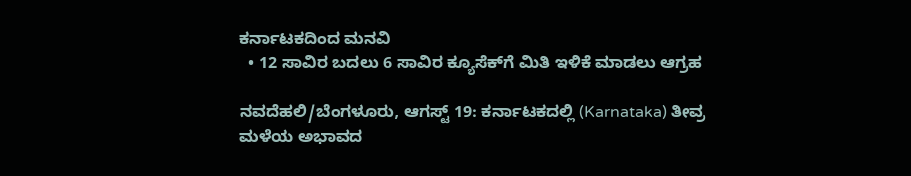ಕರ್ನಾಟಕದಿಂದ ಮನವಿ
  • 12 ಸಾವಿರ ಬದಲು 6 ಸಾವಿರ ಕ್ಯೂಸೆಕ್‌ಗೆ ಮಿತಿ ಇಳಿಕೆ ಮಾಡಲು ಆಗ್ರಹ

ನವದೆಹಲಿ/ಬೆಂಗಳೂರು, ಆಗಸ್ಟ್ 19: ಕರ್ನಾಟಕದಲ್ಲಿ (Karnataka) ತೀವ್ರ ಮಳೆಯ ಅಭಾವದ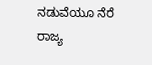ನಡುವೆಯೂ ನೆರೆ ರಾಜ್ಯ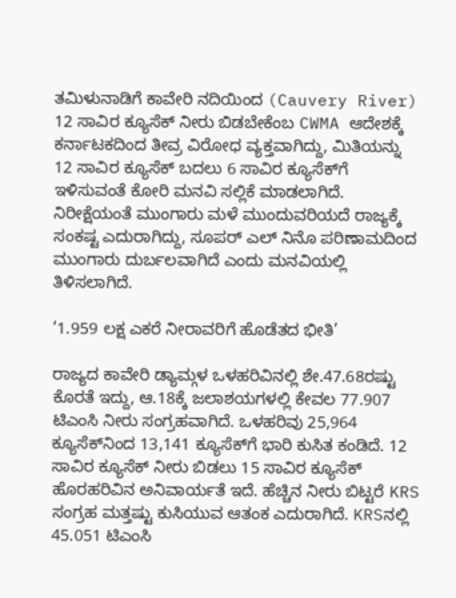ತಮಿಳುನಾಡಿಗೆ ಕಾವೇರಿ ನದಿಯಿಂದ (Cauvery River) 12 ಸಾವಿರ ಕ್ಯೂಸೆಕ್ ನೀರು ಬಿಡಬೇಕೆಂಬ CWMA ಆದೇಶಕ್ಕೆ ಕರ್ನಾಟಕದಿಂದ ತೀವ್ರ ವಿರೋಧ ವ್ಯಕ್ತವಾಗಿದ್ದು, ಮಿತಿಯನ್ನು 12 ಸಾವಿರ ಕ್ಯೂಸೆಕ್ ಬದಲು 6 ಸಾವಿರ ಕ್ಯೂಸೆಕ್‌ಗೆ ಇಳಿಸುವಂತೆ ಕೋರಿ ಮನವಿ ಸಲ್ಲಿಕೆ ಮಾಡಲಾಗಿದೆ. ನಿರೀಕ್ಷೆಯಂತೆ ಮುಂಗಾರು ಮಳೆ ಮುಂದುವರಿಯದೆ ರಾಜ್ಯಕ್ಕೆ ಸಂಕಷ್ಟ ಎದುರಾಗಿದ್ದು, ಸೂಪರ್ ಎಲ್ ನಿನೊ ಪರಿಣಾಮದಿಂದ ಮುಂಗಾರು ದುರ್ಬಲವಾಗಿದೆ ಎಂದು ಮನವಿಯಲ್ಲಿ ತಿಳಿಸಲಾಗಿದೆ.

‘1.959 ಲಕ್ಷ ಎಕರೆ ನೀರಾವರಿಗೆ ಹೊಡೆತದ ಭೀತಿ’

ರಾಜ್ಯದ ಕಾವೇರಿ ಡ್ಯಾಮ್ಗಳ ಒಳಹರಿವಿನಲ್ಲಿ ಶೇ.47.68ರಷ್ಟು ಕೊರತೆ ಇದ್ದು, ಆ.18ಕ್ಕೆ ಜಲಾಶಯಗಳಲ್ಲಿ ಕೇವಲ 77.907 ಟಿಎಂಸಿ ನೀರು ಸಂಗ್ರಹವಾಗಿದೆ. ಒಳಹರಿವು 25,964 ಕ್ಯೂಸೆಕ್‌ನಿಂದ 13,141 ಕ್ಯೂಸೆಕ್‌ಗೆ ಭಾರಿ ಕುಸಿತ ಕಂಡಿದೆ. 12 ಸಾವಿರ ಕ್ಯೂಸೆಕ್ ನೀರು ಬಿಡಲು 15 ಸಾವಿರ ಕ್ಯೂಸೆಕ್ ಹೊರಹರಿವಿನ ಅನಿವಾರ್ಯತೆ ಇದೆ. ಹೆಚ್ಚಿನ ನೀರು ಬಿಟ್ಟರೆ KRS ಸಂಗ್ರಹ ಮತ್ತಷ್ಟು ಕುಸಿಯುವ ಆತಂಕ ಎದುರಾಗಿದೆ. KRSನಲ್ಲಿ 45.051 ಟಿಎಂಸಿ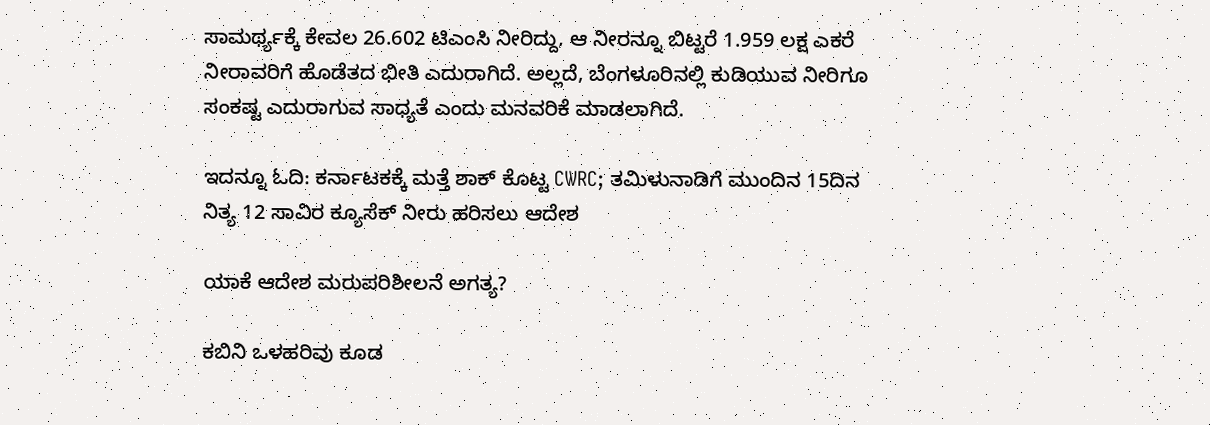ಸಾಮರ್ಥ್ಯಕ್ಕೆ ಕೇವಲ 26.602 ಟಿಎಂಸಿ ನೀರಿದ್ದು, ಆ ನೀರನ್ನೂ ಬಿಟ್ಟರೆ 1.959 ಲಕ್ಷ ಎಕರೆ ನೀರಾವರಿಗೆ ಹೊಡೆತದ ಭೀತಿ ಎದುರಾಗಿದೆ. ಅಲ್ಲದೆ, ಬೆಂಗಳೂರಿನಲ್ಲಿ ಕುಡಿಯುವ ನೀರಿಗೂ ಸಂಕಷ್ಟ ಎದುರಾಗುವ ಸಾಧ್ಯತೆ ಎಂದು ಮನವರಿಕೆ ಮಾಡಲಾಗಿದೆ.

ಇದನ್ನೂ ಓದಿ: ಕರ್ನಾಟಕಕ್ಕೆ ಮತ್ತೆ ಶಾಕ್ ಕೊಟ್ಟ CWRC; ತಮಿಳುನಾಡಿಗೆ ಮುಂದಿನ 15ದಿನ ನಿತ್ಯ 12 ಸಾವಿರ ಕ್ಯೂಸೆಕ್ ನೀರು ಹರಿಸಲು ಆದೇಶ

ಯಾಕೆ ಆದೇಶ ಮರುಪರಿಶೀಲನೆ ಅಗತ್ಯ?

ಕಬಿನಿ ಒಳಹರಿವು ಕೂಡ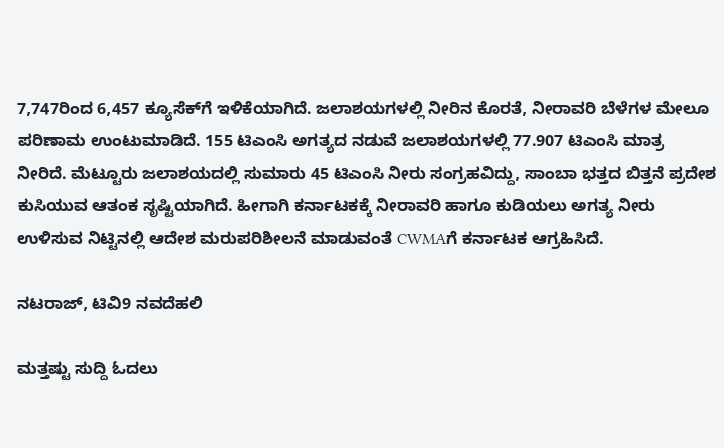7,747ರಿಂದ 6,457 ಕ್ಯೂಸೆಕ್‌ಗೆ ಇಳಿಕೆಯಾಗಿದೆ. ಜಲಾಶಯಗಳಲ್ಲಿ ನೀರಿನ ಕೊರತೆ, ನೀರಾವರಿ ಬೆಳೆಗಳ ಮೇಲೂ ಪರಿಣಾಮ ಉಂಟುಮಾಡಿದೆ. 155 ಟಿಎಂಸಿ ಅಗತ್ಯದ ನಡುವೆ ಜಲಾಶಯಗಳಲ್ಲಿ 77.907 ಟಿಎಂಸಿ ಮಾತ್ರ ನೀರಿದೆ. ಮೆಟ್ಟೂರು ಜಲಾಶಯದಲ್ಲಿ ಸುಮಾರು 45 ಟಿಎಂಸಿ ನೀರು ಸಂಗ್ರಹವಿದ್ದು, ಸಾಂಬಾ ಭತ್ತದ ಬಿತ್ತನೆ ಪ್ರದೇಶ ಕುಸಿಯುವ ಆತಂಕ ಸೃಷ್ಟಿಯಾಗಿದೆ. ಹೀಗಾಗಿ ಕರ್ನಾಟಕಕ್ಕೆ ನೀರಾವರಿ ಹಾಗೂ ಕುಡಿಯಲು ಅಗತ್ಯ ನೀರು ಉಳಿಸುವ ನಿಟ್ಟಿನಲ್ಲಿ ಆದೇಶ ಮರುಪರಿಶೀಲನೆ ಮಾಡುವಂತೆ CWMAಗೆ ಕರ್ನಾಟಕ ಆಗ್ರಹಿಸಿದೆ.

ನಟರಾಜ್, ಟಿವಿ9 ನವದೆಹಲಿ

ಮತ್ತಷ್ಟು ಸುದ್ದಿ ಓದಲು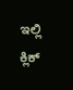ಇಲ್ಲಿ ಕ್ಲಿಕ್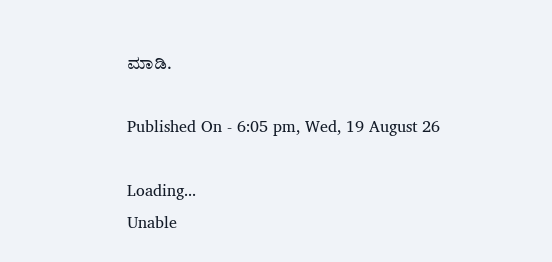ಮಾಡಿ.

Published On - 6:05 pm, Wed, 19 August 26

Loading...
Unable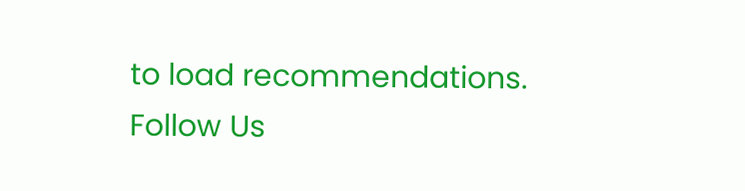to load recommendations.
Follow Us